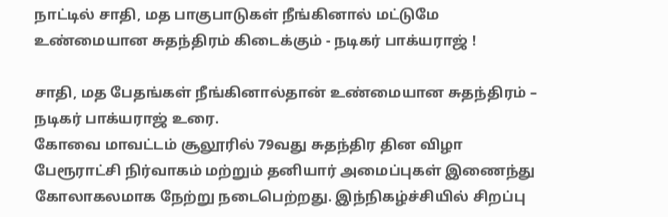நாட்டில் சாதி, மத பாகுபாடுகள் நீங்கினால் மட்டுமே உண்மையான சுதந்திரம் கிடைக்கும் - நடிகர் பாக்யராஜ் !

சாதி, மத பேதங்கள் நீங்கினால்தான் உண்மையான சுதந்திரம் – நடிகர் பாக்யராஜ் உரை.
கோவை மாவட்டம் சூலூரில் 79வது சுதந்திர தின விழா பேரூராட்சி நிர்வாகம் மற்றும் தனியார் அமைப்புகள் இணைந்து கோலாகலமாக நேற்று நடைபெற்றது. இந்நிகழ்ச்சியில் சிறப்பு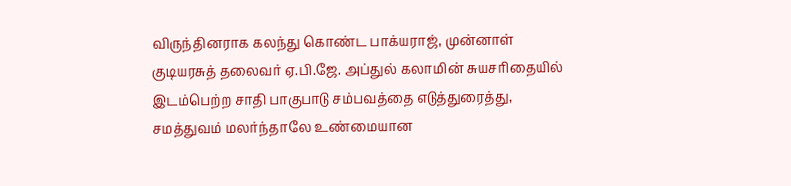விருந்தினராக கலந்து கொண்ட பாக்யராஜ், முன்னாள் குடியரசுத் தலைவர் ஏ.பி.ஜே. அப்துல் கலாமின் சுயசரிதையில் இடம்பெற்ற சாதி பாகுபாடு சம்பவத்தை எடுத்துரைத்து, சமத்துவம் மலர்ந்தாலே உண்மையான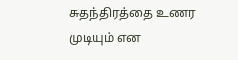சுதந்திரத்தை உணர முடியும் என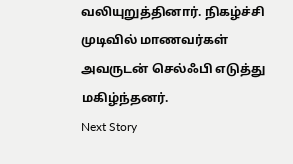வலியுறுத்தினார். நிகழ்ச்சி முடிவில் மாணவர்கள் அவருடன் செல்ஃபி எடுத்து மகிழ்ந்தனர்.
Next Story